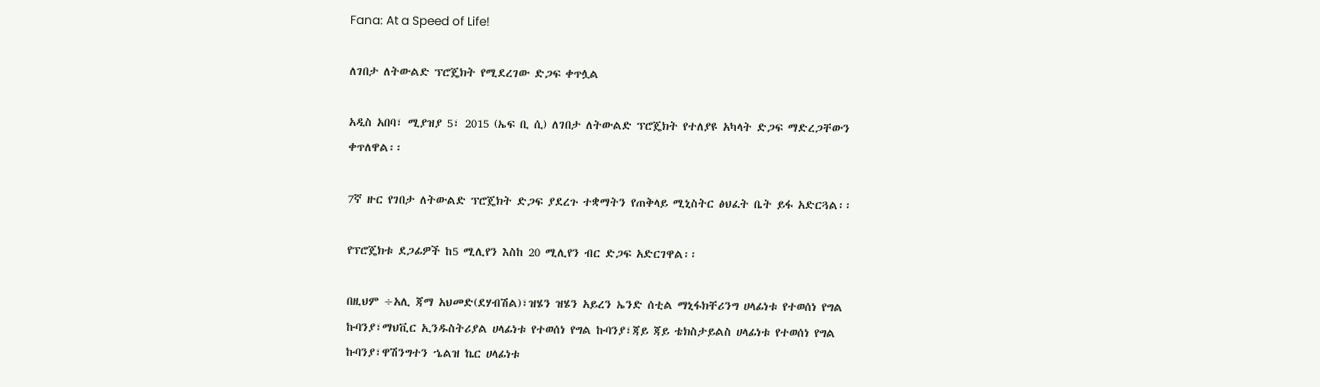Fana: At a Speed of Life!

ለገበታ ለትውልድ ፕሮጄክት የሚደረገው ድጋፍ ቀጥሏል

አዲስ አበባ፣ ሚያዝያ 5፣ 2015 (ኤፍ ቢ ሲ) ለገበታ ለትውልድ ፕሮጄክት የተለያዩ አካላት ድጋፍ ማድረጋቸውን ቀጥለዋል፡፡

7ኛ ዙር የገበታ ለትውልድ ፕሮጄክት ድጋፍ ያደረጉ ተቋማትን የጠቅላይ ሚኒስትር ፅህፈት ቤት ይፋ አድርጓል፡፡

የፕሮጄክቱ ደጋፊዎች ከ5 ሚሊየን እስከ 20 ሚሊየን ብር ድጋፍ አድርገዋል፡፡

በዚህም ÷አሊ ጃማ አህመድ(ደሃብሽል)፣ዝሄን ዝሄን አይረን ኤንድ ሰቲል ማኒፋክቸሪንግ ሀላፊነቱ የተወሰነ የግል ኩባንያ፣ማህቪር ኢንዱስትሪያል ሀላፊነቱ የተወሰነ የግል ኩባንያ፣ጃይ ጃይ ቴክስታይልስ ሀላፊነቱ የተወሰነ የግል ኩባንያ፣ዋሽንግተን ኄልዝ ኬር ሀላፊነቱ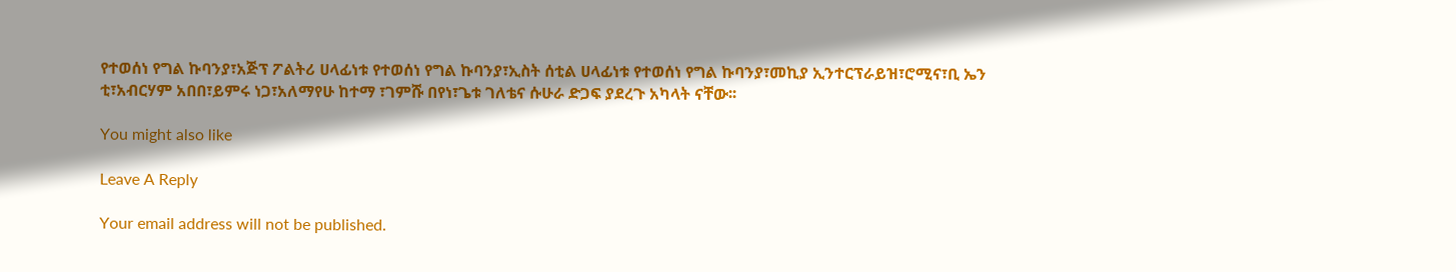የተወሰነ የግል ኩባንያ፣አጅፕ ፖልትሪ ሀላፊነቱ የተወሰነ የግል ኩባንያ፣ኢስት ሰቲል ሀላፊነቱ የተወሰነ የግል ኩባንያ፣መኪያ ኢንተርፕራይዝ፣ሮሚና፣ቢ ኤን ቲ፣አብርሃም አበበ፣ይምሩ ነጋ፣አለማየሁ ከተማ ፣ገምሹ በየነ፣ጌቱ ገለቴና ሱሁራ ድጋፍ ያደረጉ አካላት ናቸው፡፡

You might also like

Leave A Reply

Your email address will not be published.